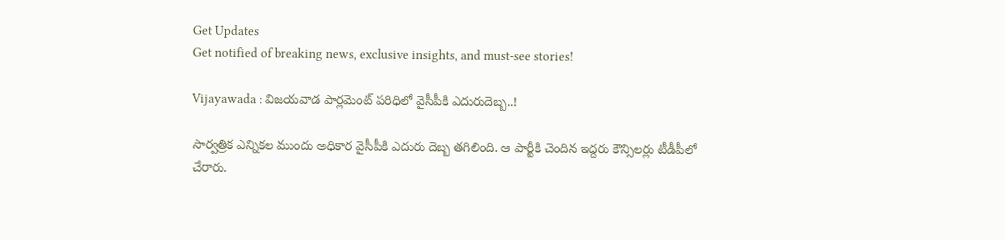Get Updates
Get notified of breaking news, exclusive insights, and must-see stories!

Vijayawada : విజయవాడ పార్లమెంట్‌ పరిధిలో వైసీపీకి ఎదురుదెబ్బ..!

సార్వత్రిక ఎన్నికల ముందు అధికార వైసీపీకి ఎదురు దెబ్బ తగిలింది. ఆ పార్టీకి చెందిన ఇద్దరు కౌన్సిలర్లు టీడీపీలో చేరారు.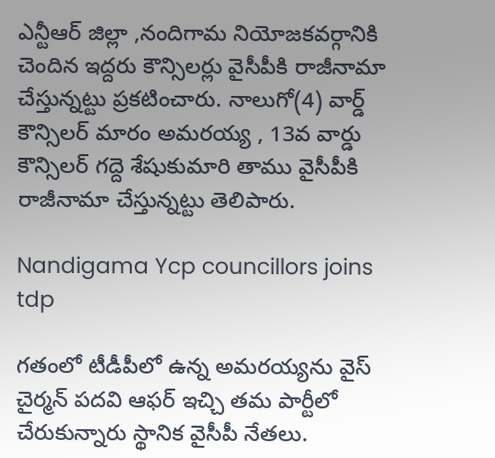ఎన్టీఆర్ జిల్లా ,నందిగామ నియోజకవర్గానికి చెందిన ఇద్దరు కౌన్సిలర్లు వైసీపీకి రాజీనామా చేస్తున్నట్టు ప్రకటించారు. నాలుగో(4) వార్డ్ కౌన్సిలర్ మారం అమరయ్య , 13వ వార్డు కౌన్సిలర్ గద్దె శేషుకుమారి తాము వైసీపీకి రాజీనామా చేస్తున్నట్టు తెలిపారు.

Nandigama Ycp councillors joins tdp

గతంలో టీడీపీలో ఉన్న అమరయ్యను వైస్ చైర్మన్ పదవి ఆఫర్ ఇచ్చి తమ పార్టీలో చేరుకున్నారు స్థానిక వైసీపీ నేతలు.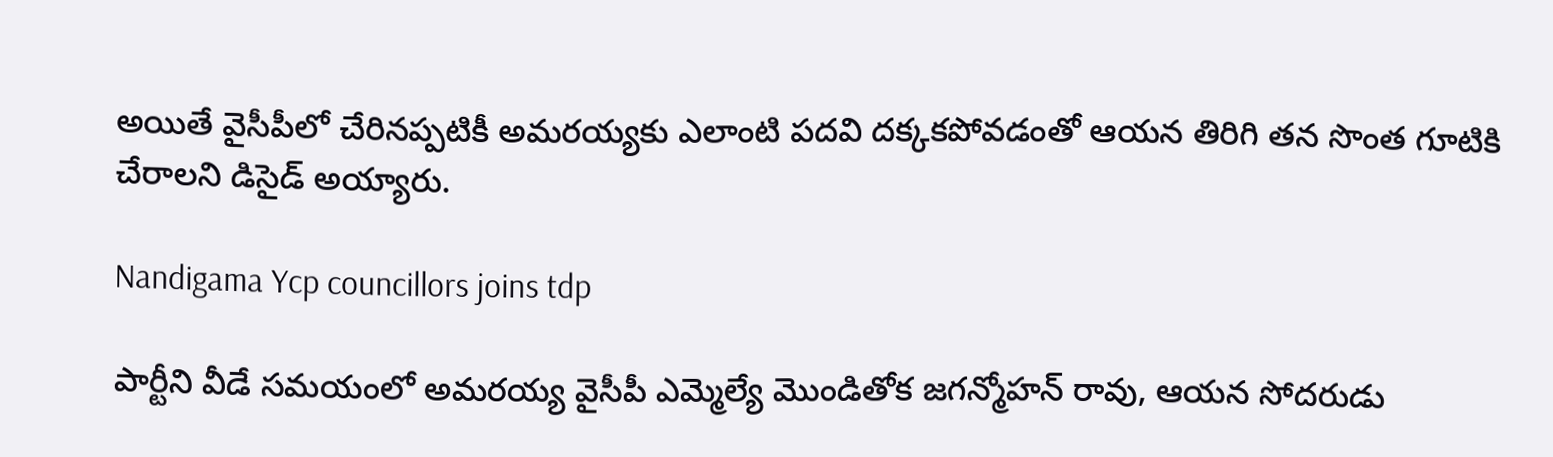అయితే వైసీపీలో చేరినప్పటికీ అమరయ్యకు ఎలాంటి పదవి దక్కకపోవడంతో ఆయన తిరిగి తన సొంత గూటికి చేరాలని డిసైడ్ అయ్యారు.

Nandigama Ycp councillors joins tdp

పార్టీని వీడే సమయంలో అమరయ్య వైసీపీ ఎమ్మెల్యే మొండితోక జగన్మోహన్ రావు, ఆయన సోదరుడు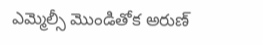ఎమ్మెల్సీ మొండితోక అరుణ్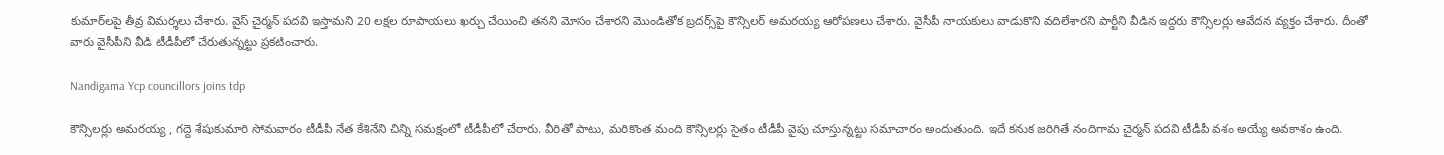కుమార్‌‌లపై తీవ్ర విమర్శలు చేశారు. వైస్ చైర్మన్ పదవి ఇస్తామని 20 లక్షల రూపాయలు ఖర్చు చేయించి తనని మోసం చేశారని మొండితోక బ్రదర్స్‌పై కౌన్సిలర్ అమరయ్య ఆరోపణలు చేశారు. వైసీపీ నాయకులు వాడుకొని వదిలేశారని పార్టీని వీడిన ఇద్దరు కౌన్సిలర్లు ఆవేదన వ్యక్తం చేశారు. దీంతో వారు వైసీపీని వీడి టీడీపీలో చేరుతున్నట్టు ప్రకటించారు.

Nandigama Ycp councillors joins tdp

కౌన్సిలర్లు అమరయ్య , గద్దె శేషుకుమారి సోమవారం టీడీపీ నేత కేశినేని చిన్ని సమక్షంలో టీడీపీలో చేరారు. వీరితో పాటు, మరికొంత మంది కౌన్సిలర్లు సైతం టీడీపీ వైపు చూస్తున్నట్టు సమాచారం అందుతుంది. ఇదే కనుక జరిగితే నందిగామ చైర్మన్ పదవి టీడీపీ వశం అయ్యే అవకాశం ఉంది.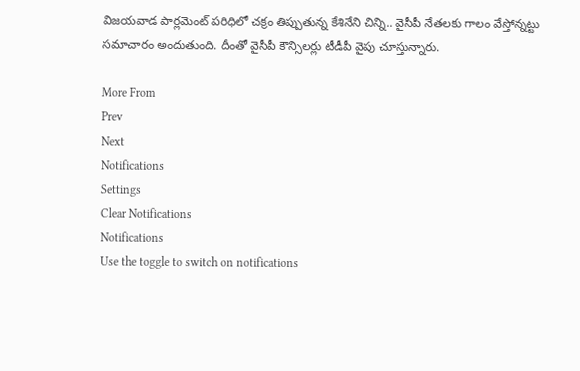విజయవాడ పార్లమెంట్ పరిధిలో చక్రం తిప్పుతున్న కేశినేని చిన్ని.. వైసీపీ నేతలకు గాలం వేస్తోన్నట్టు సమాచారం అందుతుంది. దీంతో వైసీపీ కౌన్సిలర్లు టీడీపీ వైపు చూస్తున్నారు.

More From
Prev
Next
Notifications
Settings
Clear Notifications
Notifications
Use the toggle to switch on notifications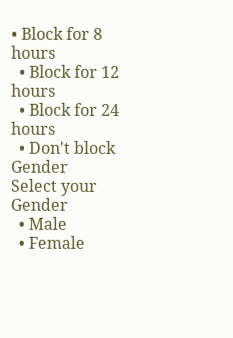• Block for 8 hours
  • Block for 12 hours
  • Block for 24 hours
  • Don't block
Gender
Select your Gender
  • Male
  • Female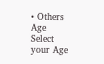• Others
Age
Select your Age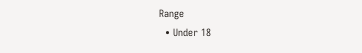Range
  • Under 18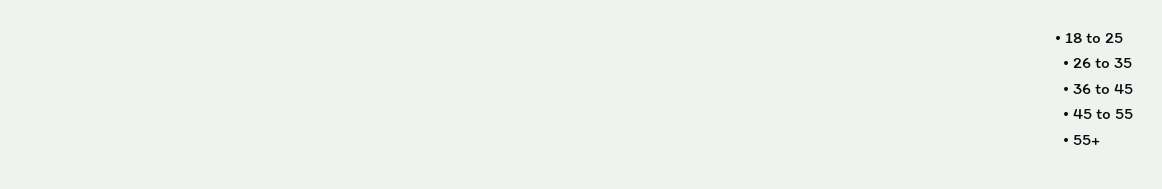• 18 to 25
  • 26 to 35
  • 36 to 45
  • 45 to 55
  • 55+